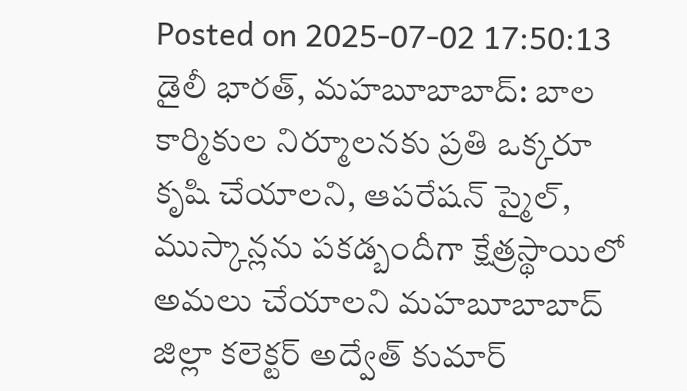Posted on 2025-07-02 17:50:13
డైలీ భారత్, మహబూబాబాద్: బాల కార్మికుల నిర్మూలనకు ప్రతి ఒక్కరూ కృషి చేయాలని, ఆపరేషన్ స్మైల్, ముస్కాన్లను పకడ్బందీగా క్షేత్రస్థాయిలో అమలు చేయాలని మహబూబాబాద్ జిల్లా కలెక్టర్ అద్వేత్ కుమార్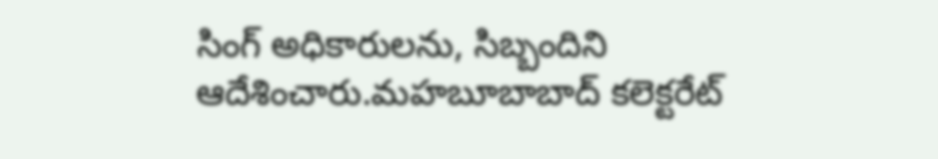సింగ్ అధికారులను, సిబ్బందిని ఆదేశించారు.మహబూబాబాద్ కలెక్టరేట్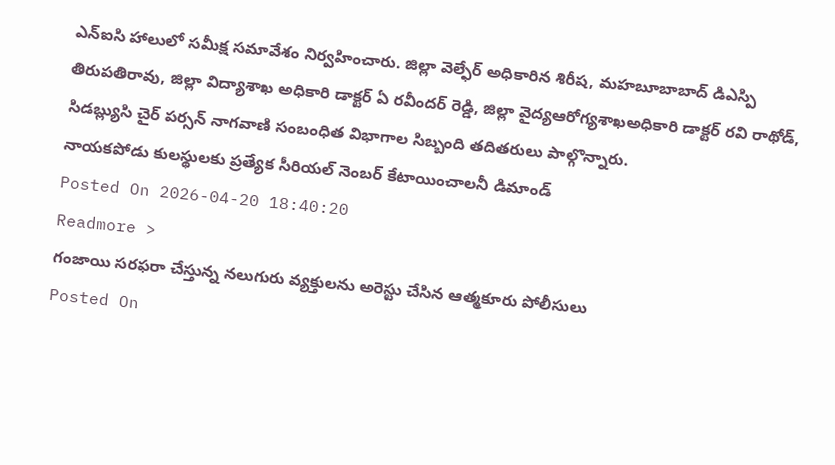ఎన్ఐసి హాలులో సమీక్ష సమావేశం నిర్వహించారు. జిల్లా వెల్ఫేర్ అధికారిన శిరీష, మహబూబాబాద్ డిఎస్పి తిరుపతిరావు, జిల్లా విద్యాశాఖ అధికారి డాక్టర్ ఏ రవీందర్ రెడ్డి, జిల్లా వైద్యఆరోగ్యశాఖఅధికారి డాక్టర్ రవి రాథోడ్, సిడబ్ల్యుసి చైర్ పర్సన్ నాగవాణి సంబంధిత విభాగాల సిబ్బంది తదితరులు పాల్గొన్నారు.
నాయకపోడు కులస్థులకు ప్రత్యేక సీరియల్ నెంబర్ కేటాయించాలనీ డిమాండ్
Posted On 2026-04-20 18:40:20
Readmore >
గంజాయి సరఫరా చేస్తున్న నలుగురు వ్యక్తులను అరెస్టు చేసిన ఆత్మకూరు పోలీసులు
Posted On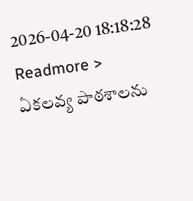2026-04-20 18:18:28
Readmore >
ఏకలవ్య పాఠశాలను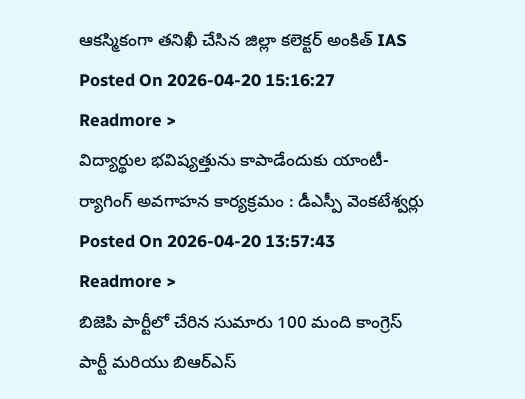ఆకస్మికంగా తనిఖీ చేసిన జిల్లా కలెక్టర్ అంకిత్ IAS
Posted On 2026-04-20 15:16:27
Readmore >
విద్యార్థుల భవిష్యత్తును కాపాడేందుకు యాంటీ-ర్యాగింగ్ అవగాహన కార్యక్రమం : డీఎస్పీ వెంకటేశ్వర్లు
Posted On 2026-04-20 13:57:43
Readmore >
బిజెపి పార్టీలో చేరిన సుమారు 100 మంది కాంగ్రెస్ పార్టీ మరియు బిఆర్ఎస్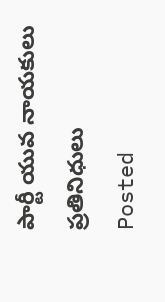పార్టీ యువ నాయకులు ప్రతినిధులు
Posted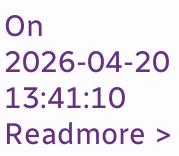On 2026-04-20 13:41:10
Readmore >